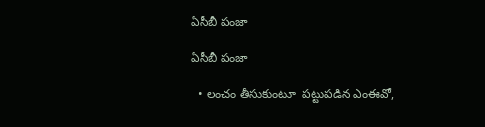ఏసీబీ పంజా

ఏసీబీ పంజా

  • లంచం తీసుకుంటూ  పట్టుపడిన ఎంఈవో,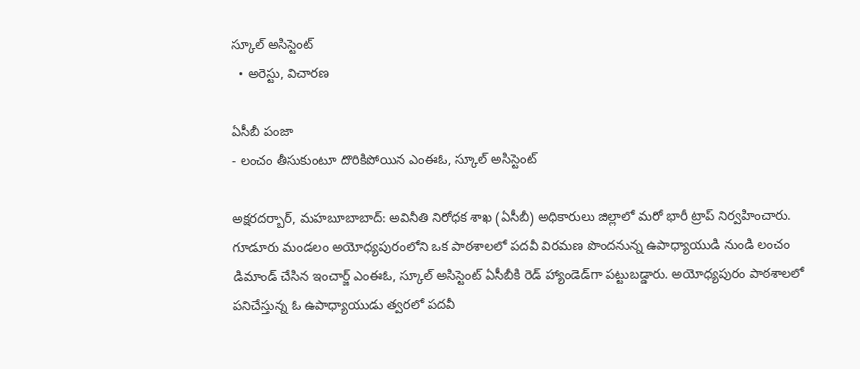స్కూల్ అసిస్టెంట్
  • అరెస్టు, విచారణ

ఏసీబీ పంజా
- లంచం తీసుకుంటూ దొరికిపోయిన ఎంఈఓ, స్కూల్ అసిస్టెంట్

అక్షరదర్బార్, మహబూబాబాద్: అవినీతి నిరోధక శాఖ (ఏసీబీ) అధికారులు జిల్లాలో మరో భారీ ట్రాప్ నిర్వహించారు. గూడూరు మండలం అయోధ్యపురంలోని ఒక పాఠశాలలో పదవీ విరమణ పొందనున్న ఉపాధ్యాయుడి నుండి లంచం డిమాండ్ చేసిన ఇంచార్జ్ ఎంఈఓ, స్కూల్ అసిస్టెంట్ ఏసీబీకి రెడ్ హ్యాండెడ్‌గా పట్టుబడ్డారు. అయోధ్యపురం పాఠశాలలో పనిచేస్తున్న ఓ ఉపాధ్యాయుడు త్వరలో పదవీ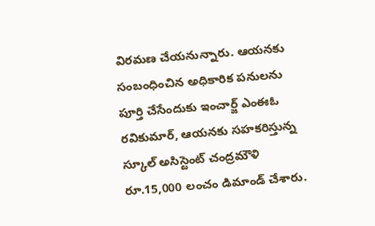విరమణ చేయనున్నారు. ఆయనకు సంబంధించిన అధికారిక పనులను పూర్తి చేసేందుకు ఇంచార్జ్ ఎంఈఓ రవికుమార్, ఆయనకు సహకరిస్తున్న స్కూల్ అసిస్టెంట్ చంద్రమౌళి రూ.15,000 లంచం డిమాండ్ చేశారు.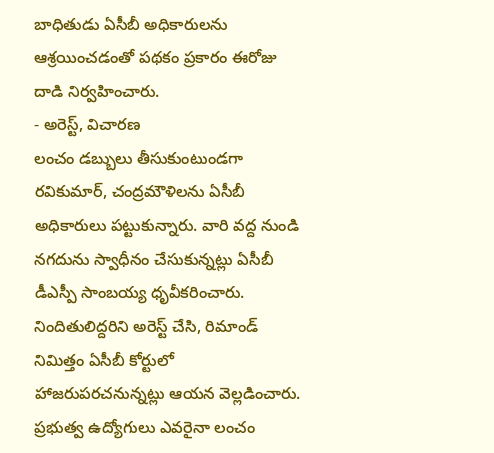బాధితుడు ఏసీబీ అధికారులను ఆశ్రయించడంతో పథకం ప్రకారం ఈరోజు దాడి నిర్వహించారు.
- అరెస్ట్, విచారణ
లంచం డబ్బులు తీసుకుంటుండగా రవికుమార్, చంద్రమౌళిలను ఏసీబీ అధికారులు పట్టుకున్నారు. వారి వద్ద నుండి నగదును స్వాధీనం చేసుకున్నట్లు ఏసీబీ డీఎస్పీ సాంబయ్య ధృవీకరించారు. నిందితులిద్దరిని అరెస్ట్ చేసి, రిమాండ్ నిమిత్తం ఏసీబీ కోర్టులో హాజరుపరచనున్నట్లు ఆయన వెల్లడించారు. ప్రభుత్వ ఉద్యోగులు ఎవరైనా లంచం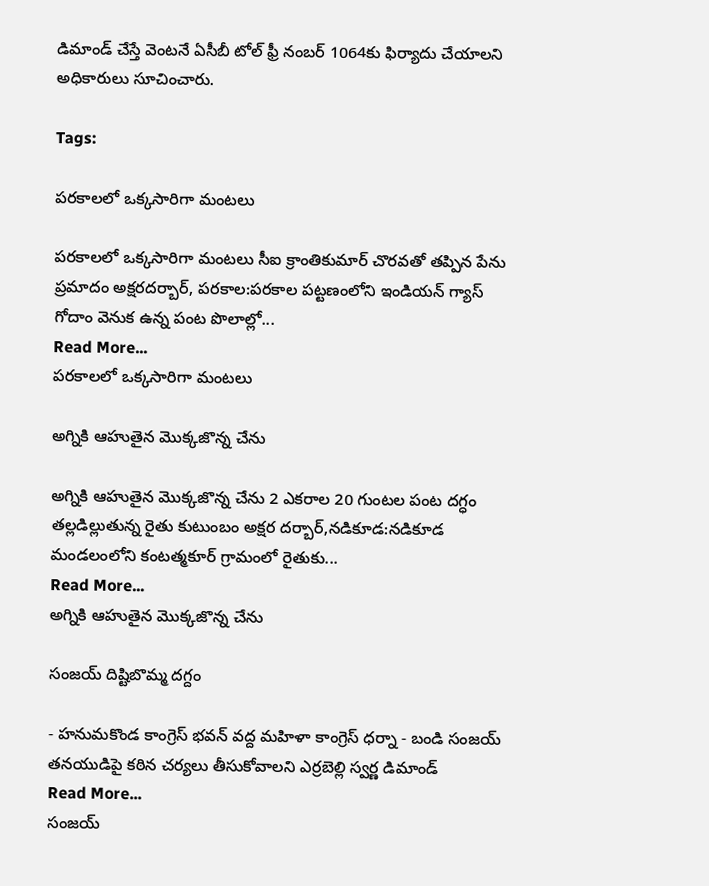డిమాండ్ చేస్తే వెంటనే ఏసీబీ టోల్ ఫ్రీ నంబర్ 1064కు ఫిర్యాదు చేయాలని అధికారులు సూచించారు.

Tags:

పరకాలలో ఒక్కసారిగా మంటలు

పరకాలలో ఒక్కసారిగా మంటలు సీఐ క్రాంతికుమార్ చొరవతో తప్పిన పేను ప్రమాదం అక్షరదర్బార్, పరకాల:పరకాల పట్టణంలోని ఇండియన్ గ్యాస్ గోదాం వెనుక ఉన్న పంట పొలాల్లో...
Read More...
పరకాలలో ఒక్కసారిగా మంటలు

అగ్నికి ఆహుతైన మొక్కజొన్న చేను

అగ్నికి ఆహుతైన మొక్కజొన్న చేను 2 ఎకరాల 20 గుంటల పంట దగ్ధం తల్లడిల్లుతున్న రైతు కుటుంబం అక్షర దర్బార్,నడికూడ:నడికూడ మండలంలోని కంటత్మకూర్ గ్రామంలో రైతుకు...
Read More...
అగ్నికి ఆహుతైన మొక్కజొన్న చేను

సంజయ్ దిష్టిబొమ్మ దగ్దం

- హనుమకొండ కాంగ్రెస్ భవన్ వద్ద మహిళా కాంగ్రెస్ ధర్నా - బండి సంజయ్ తనయుడిపై కఠిన చర్యలు తీసుకోవాలని ఎర్రబెల్లి స్వర్ణ డిమాండ్
Read More...
సంజయ్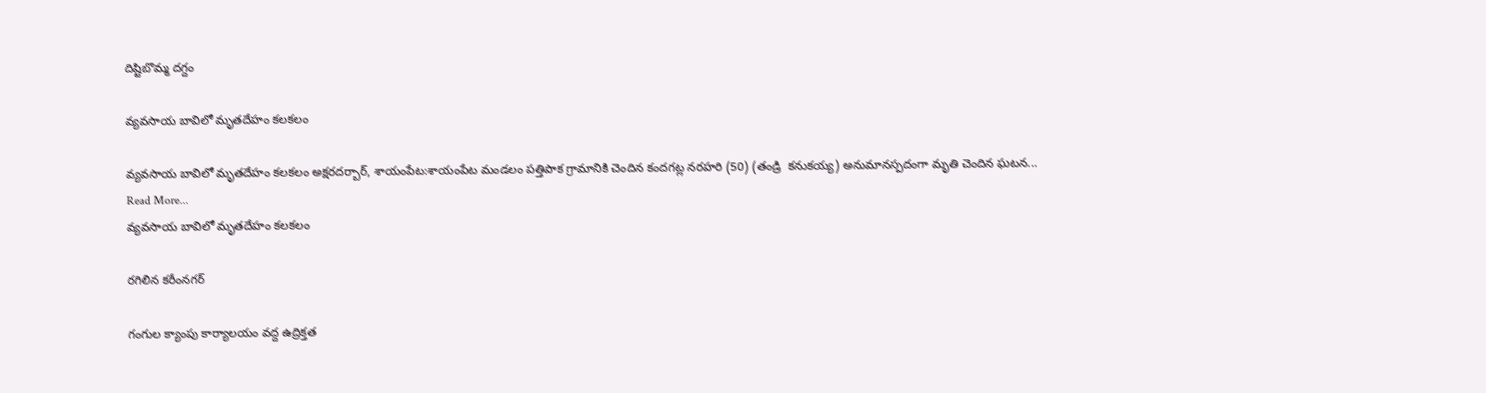దిష్టిబొమ్మ దగ్దం

వ్యవసాయ బావిలో మృతదేహం కలకలం

వ్యవసాయ బావిలో మృతదేహం కలకలం అక్షరదర్బార్, శాయంపేట:శాయంపేట మండలం పత్తిపాక గ్రామానికి చెందిన కందగట్ల నరహరి (50) (తండ్రి  కనుకయ్య) అనుమానస్పదంగా మృతి చెందిన ఘటన...
Read More...
వ్యవసాయ బావిలో మృతదేహం కలకలం

రగిలిన కరీంనగర్

గంగుల క్యాంపు కార్యాలయం వద్ద ఉద్రిక్తత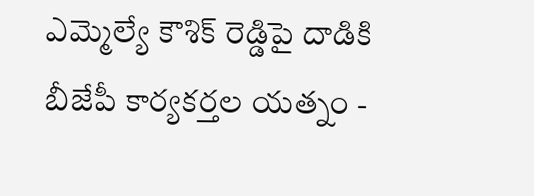ఎమ్మెల్యే కౌశిక్ రెడ్డిపై దాడికి బీజేపీ కార్యకర్తల యత్నం -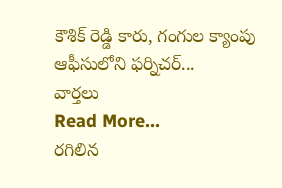కౌశిక్ రెడ్డి కారు, గంగుల క్యాంపు ఆఫీసులోని ఫర్నిచర్...
వార్తలు
Read More...
రగిలిన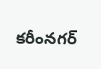కరీంనగర్